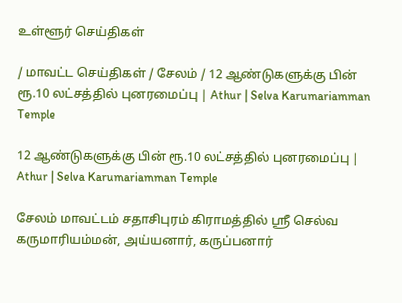உள்ளூர் செய்திகள்

/ மாவட்ட செய்திகள் / சேலம் / 12 ஆண்டுகளுக்கு பின் ரூ.10 லட்சத்தில் புனரமைப்பு | Athur | Selva Karumariamman Temple

12 ஆண்டுகளுக்கு பின் ரூ.10 லட்சத்தில் புனரமைப்பு | Athur | Selva Karumariamman Temple

சேலம் மாவட்டம் சதாசிபுரம் கிராமத்தில் ஸ்ரீ செல்வ கருமாரியம்மன், அய்யனார், கருப்பனார்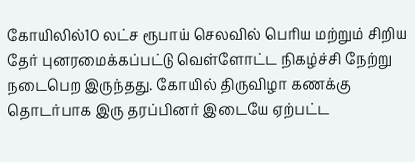கோயிலில்10 லட்ச ரூபாய் செலவில் பெரிய மற்றும் சிறிய தேர் புனரமைக்கப்பட்டு வெள்ளோட்ட நிகழ்ச்சி நேற்று நடைபெற இருந்தது. கோயில் திருவிழா கணக்கு தொடர்பாக இரு தரப்பினர் இடையே ஏற்பட்ட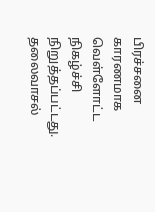பிரச்சனை காரணமாக வெள்ளோட்ட நிகழ்ச்சி நிறுத்தப்பட்டது. தலைவாசல்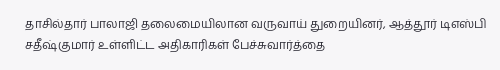தாசில்தார் பாலாஜி தலைமையிலான வருவாய் துறையினர், ஆத்தூர் டிஎஸ்பி சதீஷ்குமார் உள்ளிட்ட அதிகாரிகள் பேச்சுவார்த்தை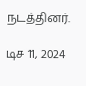நடத்தினர்.

டிச 11, 2024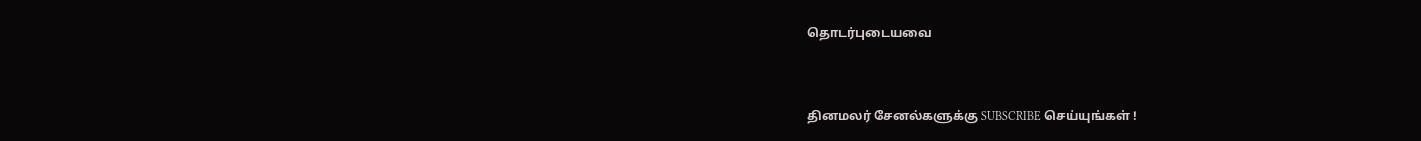தொடர்புடையவை


தினமலர் சேனல்களுக்கு SUBSCRIBE செய்யுங்கள் !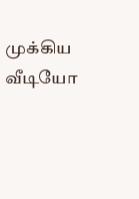முக்கிய வீடியோ